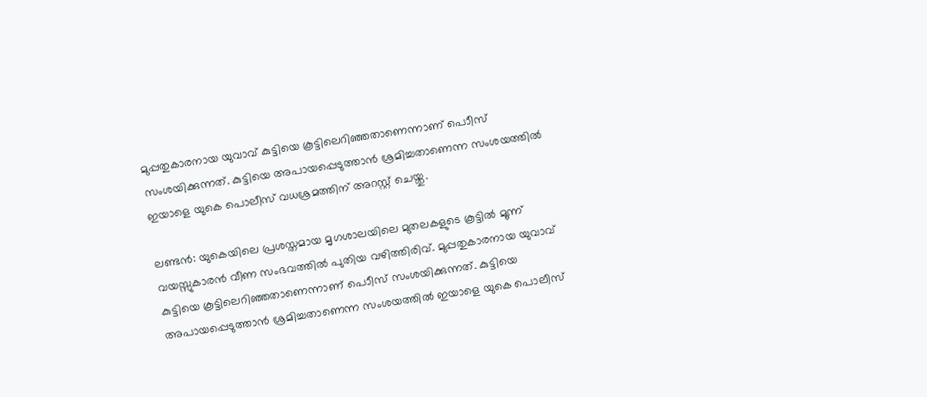മുപ്പതുകാരനായ യുവാവ് കുട്ടിയെ കൂട്ടിലെറിഞ്ഞതാണെന്നാണ് പൊീസ് സംശയിക്കുന്നത്. കുട്ടിയെ അപായപ്പെടുത്താന്‍ ശ്രമിച്ചതാണെന്ന സംശയത്തില്‍ ഇയാളെ യുകെ പൊലീസ് വധശ്രമത്തിന് അറസ്റ്റ് ചെയ്തു.

ലണ്ടന്‍: യുകെയിലെ പ്രശസ്തമായ മൃഗശാലയിലെ മുതലകളുടെ കൂട്ടില്‍ മൂന്ന് വയസ്സുകാരന്‍ വീണ സംഭവത്തില്‍ പുതിയ വഴിത്തിരിവ്. മുപ്പതുകാരനായ യുവാവ് കുട്ടിയെ കൂട്ടിലെറിഞ്ഞതാണെന്നാണ് പൊീസ് സംശയിക്കുന്നത്. കുട്ടിയെ അപായപ്പെടുത്താന്‍ ശ്രമിച്ചതാണെന്ന സംശയത്തില്‍ ഇയാളെ യുകെ പൊലീസ്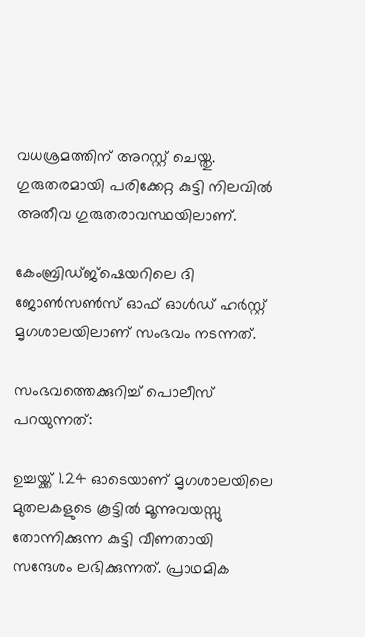വധശ്രമത്തിന് അറസ്റ്റ് ചെയ്തു. ഗുരുതരമായി പരിക്കേറ്റ കുട്ടി നിലവില്‍ അതീവ ഗുരുതരാവസ്ഥയിലാണ്.

കേംബ്രിഡ്ജ്‌ഷെയറിലെ ദി ജോണ്‍സണ്‍സ് ഓഫ് ഓള്‍ഡ് ഹര്‍സ്റ്റ് മൃഗശാലയിലാണ് സംഭവം നടന്നത്.

സംഭവത്തെക്കുറിച്ച് പൊലീസ് പറയുന്നത്:

ഉച്ചയ്ക്ക് 1.24 ഓടെയാണ് മൃഗശാലയിലെ മുതലകളുടെ കൂട്ടില്‍ മൂന്നുവയസ്സു തോന്നിക്കുന്ന കുട്ടി വീണതായി സന്ദേശം ലഭിക്കുന്നത്. പ്രാഥമിക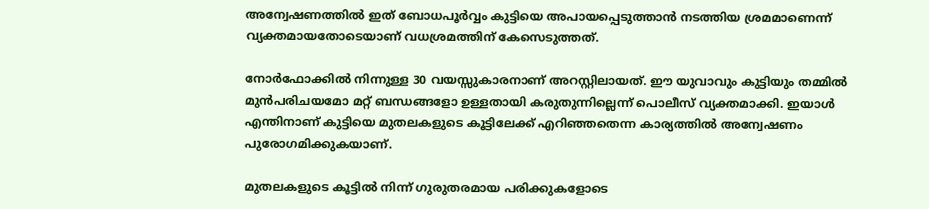അന്വേഷണത്തില്‍ ഇത് ബോധപൂര്‍വ്വം കുട്ടിയെ അപായപ്പെടുത്താന്‍ നടത്തിയ ശ്രമമാണെന്ന് വ്യക്തമായതോടെയാണ് വധശ്രമത്തിന് കേസെടുത്തത്.

നോര്‍ഫോക്കില്‍ നിന്നുള്ള 30 വയസ്സുകാരനാണ് അറസ്റ്റിലായത്. ഈ യുവാവും കുട്ടിയും തമ്മില്‍ മുന്‍പരിചയമോ മറ്റ് ബന്ധങ്ങളോ ഉള്ളതായി കരുതുന്നില്ലെന്ന് പൊലീസ് വ്യക്തമാക്കി. ഇയാള്‍ എന്തിനാണ് കുട്ടിയെ മുതലകളുടെ കൂട്ടിലേക്ക് എറിഞ്ഞതെന്ന കാര്യത്തില്‍ അന്വേഷണം പുരോഗമിക്കുകയാണ്.

മുതലകളുടെ കൂട്ടില്‍ നിന്ന് ഗുരുതരമായ പരിക്കുകളോടെ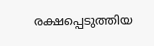രക്ഷപ്പെടുത്തിയ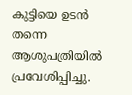കുട്ടിയെ ഉടന്‍ തന്നെ ആശുപത്രിയില്‍ പ്രവേശിപ്പിച്ചു.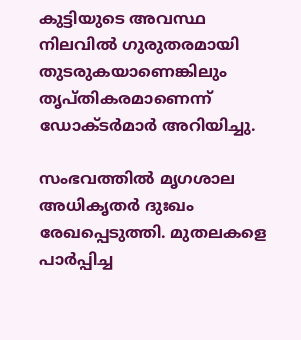കുട്ടിയുടെ അവസ്ഥ നിലവില്‍ ഗുരുതരമായി തുടരുകയാണെങ്കിലും തൃപ്തികരമാണെന്ന് ഡോക്ടര്‍മാര്‍ അറിയിച്ചു.

സംഭവത്തില്‍ മൃഗശാല അധികൃതര്‍ ദുഃഖം രേഖപ്പെടുത്തി. മുതലകളെ പാര്‍പ്പിച്ച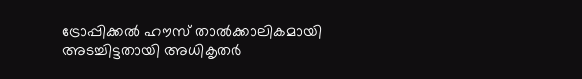ട്രോപ്പിക്കല്‍ ഹൗസ് താല്‍ക്കാലികമായി അടച്ചിട്ടതായി അധികൃതര്‍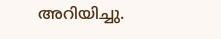അറിയിച്ചു.